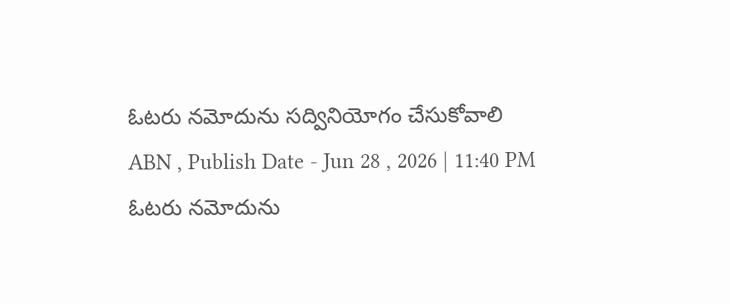ఓటరు నమోదును సద్వినియోగం చేసుకోవాలి
ABN , Publish Date - Jun 28 , 2026 | 11:40 PM
ఓటరు నమోదును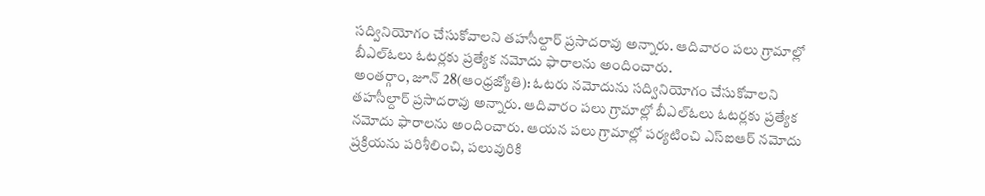సద్వినియోగం చేసుకోవాలని తహసీల్దార్ ప్రసాదరావు అన్నారు. ఆదివారం పలు గ్రామాల్లో బీఎల్ఓలు ఓటర్లకు ప్రత్యేక నమోదు ఫారాలను అందించారు.
అంతర్గాం, జూన్ 28(ఆంధ్రజ్యోతి): ఓటరు నమోదును సద్వినియోగం చేసుకోవాలని తహసీల్దార్ ప్రసాదరావు అన్నారు. ఆదివారం పలు గ్రామాల్లో బీఎల్ఓలు ఓటర్లకు ప్రత్యేక నమోదు ఫారాలను అందించారు. ఆయన పలు గ్రామాల్లో పర్యటించి ఎస్ఐఆర్ నమోదు ప్రక్రియను పరిశీలించి, పలువురికి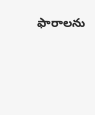ఫారాలను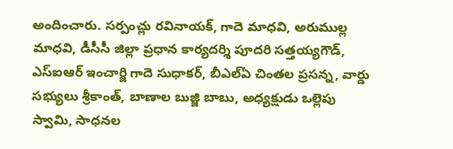అందించారు. సర్పంచ్లు రవినాయక్, గాదె మాధవి, అరుముల్ల మాధవి, డీసీసీ జిల్లా ప్రధాన కార్యదర్శి పూదరి సత్తయ్యగౌడ్, ఎస్ఐఆర్ ఇంచార్జి గాదె సుధాకర్, బీఎల్ఏ చింతల ప్రసన్న, వార్డు సభ్యులు శ్రీకాంత్, బాణాల బుజ్జి బాబు, అధ్యక్షుడు ఒల్లెపు స్వామి, సాధనల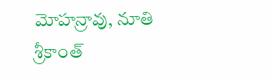మోహన్రావు, నూతి శ్రీకాంత్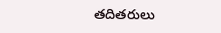తదితరులు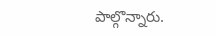పాల్గొన్నారు.